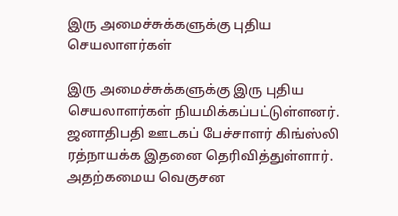இரு அமைச்சுக்களுக்கு புதிய செயலாளர்கள்

இரு அமைச்சுக்களுக்கு இரு புதிய செயலாளர்கள் நியமிக்கப்பட்டுள்ளனர். ஜனாதிபதி ஊடகப் பேச்சாளர் கிங்ஸ்லி ரத்நாயக்க இதனை தெரிவித்துள்ளார். அதற்கமைய வெகுசன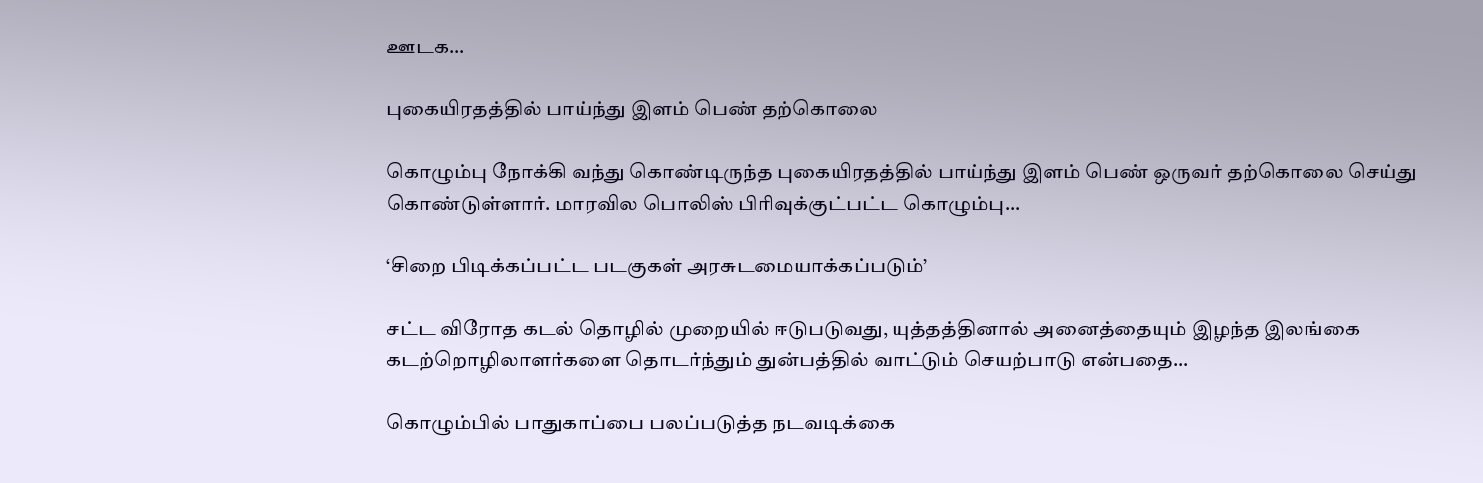ஊடக…

புகையிரதத்தில் பாய்ந்து இளம் பெண் தற்கொலை

கொழும்பு நோக்கி வந்து கொண்டிருந்த புகையிரதத்தில் பாய்ந்து இளம் பெண் ஒருவர் தற்கொலை செய்து கொண்டுள்ளார். மாரவில பொலிஸ் பிரிவுக்குட்பட்ட கொழும்பு…

‘சிறை பிடிக்கப்பட்ட படகுகள் அரசுடமையாக்கப்படும்’

சட்ட விரோத கடல் தொழில் முறையில் ஈடுபடுவது, யுத்தத்தினால் அனைத்தையும் இழந்த இலங்கை கடற்றொழிலாளர்களை தொடர்ந்தும் துன்பத்தில் வாட்டும் செயற்பாடு என்பதை…

கொழும்பில் பாதுகாப்பை பலப்படுத்த நடவடிக்கை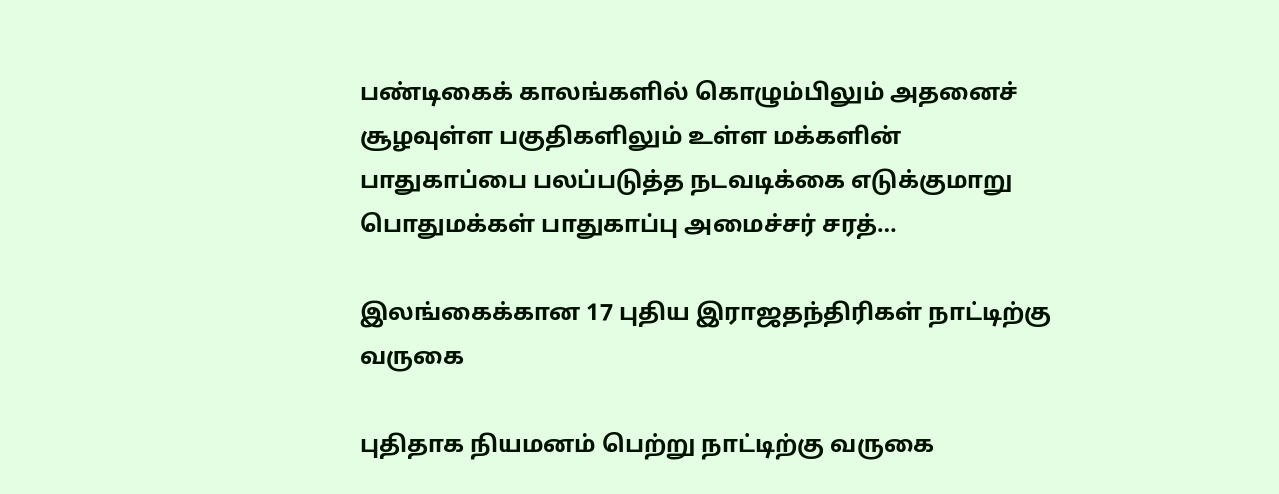பண்டிகைக் காலங்களில் கொழும்பிலும் அதனைச் சூழவுள்ள பகுதிகளிலும் உள்ள மக்களின் பாதுகாப்பை பலப்படுத்த நடவடிக்கை எடுக்குமாறு பொதுமக்கள் பாதுகாப்பு அமைச்சர் சரத்…

இலங்கைக்கான 17 புதிய இராஜதந்திரிகள் நாட்டிற்கு வருகை

புதிதாக நியமனம் பெற்று நாட்டிற்கு வருகை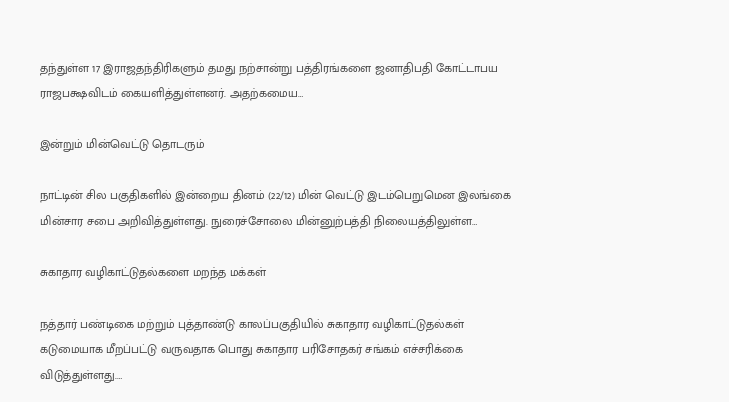தந்துள்ள 17 இராஜதந்திரிகளும் தமது நற்சான்று பத்திரங்களை ஜனாதிபதி கோட்டாபய ராஜபக்ஷவிடம் கையளித்துள்ளனர். அதற்கமைய…

இன்றும் மின்வெட்டு தொடரும்

நாட்டின் சில பகுதிகளில் இன்றைய தினம் (22/12) மின் வெட்டு இடம்பெறுமென இலங்கை மின்சார சபை அறிவித்துள்ளது. நுரைச்சோலை மின்னுற்பத்தி நிலையத்திலுள்ள…

சுகாதார வழிகாட்டுதல்களை மறந்த மக்கள்

நத்தார் பண்டிகை மற்றும் புத்தாண்டு காலப்பகுதியில் சுகாதார வழிகாட்டுதல்கள் கடுமையாக மீறப்பட்டு வருவதாக பொது சுகாதார பரிசோதகர் சங்கம் எச்சரிக்கை விடுத்துள்ளது.…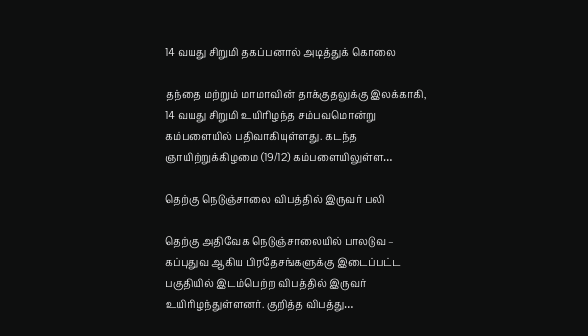14 வயது சிறுமி தகப்பனால் அடித்துக் கொலை

தந்தை மற்றும் மாமாவின் தாக்குதலுக்கு இலக்காகி, 14 வயது சிறுமி உயிரிழந்த சம்பவமொன்று கம்பளையில் பதிவாகியுள்ளது. கடந்த ஞாயிற்றுக்கிழமை (19/12) கம்பளையிலுள்ள…

தெற்கு நெடுஞ்சாலை விபத்தில் இருவர் பலி

தெற்கு அதிவேக நெடுஞ்சாலையில் பாலடுவ – கப்புதுவ ஆகிய பிரதேசங்களுக்கு இடைப்பட்ட பகுதியில் இடம்பெற்ற விபத்தில் இருவர் உயிரிழந்துள்ளனர். குறித்த விபத்து…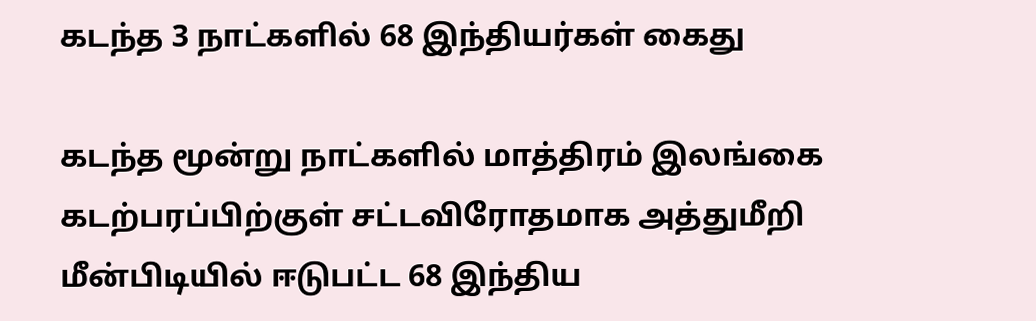கடந்த 3 நாட்களில் 68 இந்தியர்கள் கைது

கடந்த மூன்று நாட்களில் மாத்திரம் இலங்கை கடற்பரப்பிற்குள் சட்டவிரோதமாக அத்துமீறி மீன்பிடியில் ஈடுபட்ட 68 இந்திய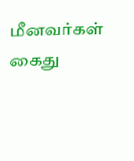மீனவர்கள் கைது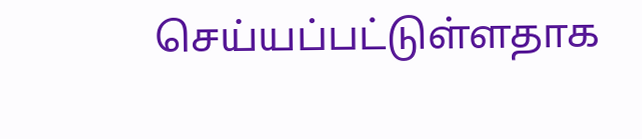செய்யப்பட்டுள்ளதாக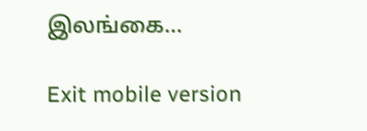இலங்கை…

Exit mobile version